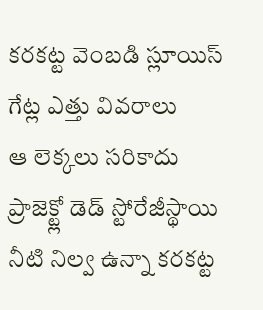కరకట్ట వెంబడి స్లూయిస్ గేట్ల ఎత్తు వివరాలు
ఆ లెక్కలు సరికాదు
ప్రాజెక్ట్లో డెడ్ స్టోరేజీస్థాయి నీటి నిల్వ ఉన్నా కరకట్ట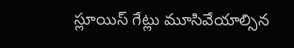స్లూయిస్ గేట్లు మూసివేయాల్సిన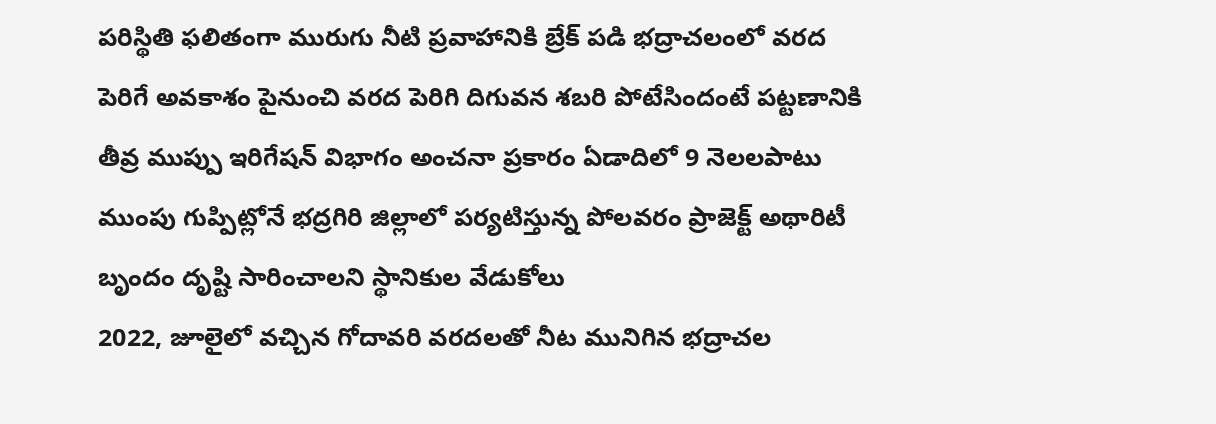పరిస్థితి ఫలితంగా మురుగు నీటి ప్రవాహానికి బ్రేక్ పడి భద్రాచలంలో వరద పెరిగే అవకాశం పైనుంచి వరద పెరిగి దిగువన శబరి పోటేసిందంటే పట్టణానికి తీవ్ర ముప్పు ఇరిగేషన్ విభాగం అంచనా ప్రకారం ఏడాదిలో 9 నెలలపాటు ముంపు గుప్పిట్లోనే భద్రగిరి జిల్లాలో పర్యటిస్తున్న పోలవరం ప్రాజెక్ట్ అథారిటీ బృందం దృష్టి సారించాలని స్థానికుల వేడుకోలు
2022, జూలైలో వచ్చిన గోదావరి వరదలతో నీట మునిగిన భద్రాచల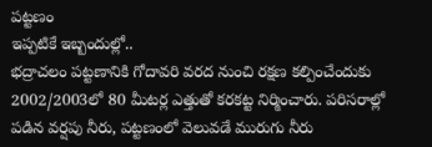పట్టణం
ఇప్పటికే ఇబ్బందుల్లో..
భద్రాచలం పట్టణానికి గోదావరి వరద నుంచి రక్షణ కల్పించేందుకు 2002/2003లో 80 మీటర్ల ఎత్తుతో కరకట్ట నిర్మించారు. పరిసరాల్లో పడిన వర్షపు నీరు, పట్టణంలో వెలువడే మురుగు నీరు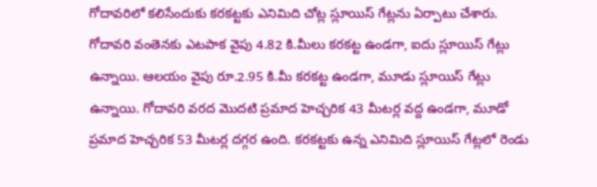గోదావరిలో కలిసేందుకు కరకట్టకు ఎనిమిది చోట్ల స్లూయిస్ గేట్లను ఏర్పాటు చేశారు. గోదావరి వంతెనకు ఎటపాక వైపు 4.82 కి.మీలు కరకట్ట ఉండగా, ఐదు స్లూయిస్ గేట్లు ఉన్నాయి. ఆలయం వైపు రూ.2.95 కి.మీ కరకట్ట ఉండగా, మూడు స్లూయిస్ గేట్లు ఉన్నాయి. గోదావరి వరద మొదటి ప్రమాద హెచ్చరిక 43 మీటర్ల వద్ద ఉండగా, మూడో ప్రమాద హెచ్చరిక 53 మీటర్ల దగ్గర ఉంది. కరకట్టకు ఉన్న ఎనిమిది స్లూయిస్ గేట్లలో రెండు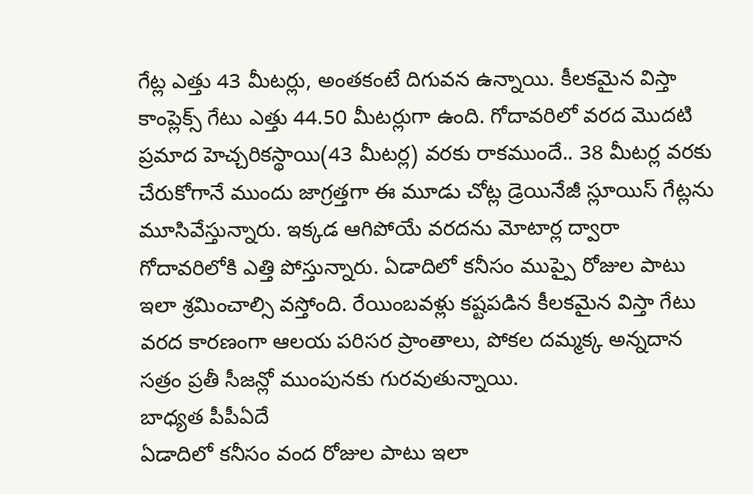గేట్ల ఎత్తు 43 మీటర్లు, అంతకంటే దిగువన ఉన్నాయి. కీలకమైన విస్తా కాంప్లెక్స్ గేటు ఎత్తు 44.50 మీటర్లుగా ఉంది. గోదావరిలో వరద మొదటి ప్రమాద హెచ్చరికస్థాయి(43 మీటర్ల) వరకు రాకముందే.. 38 మీటర్ల వరకు చేరుకోగానే ముందు జాగ్రత్తగా ఈ మూడు చోట్ల డ్రెయినేజీ స్లూయిస్ గేట్లను మూసివేస్తున్నారు. ఇక్కడ ఆగిపోయే వరదను మోటార్ల ద్వారా గోదావరిలోకి ఎత్తి పోస్తున్నారు. ఏడాదిలో కనీసం ముప్పై రోజుల పాటు ఇలా శ్రమించాల్సి వస్తోంది. రేయింబవళ్లు కష్టపడిన కీలకమైన విస్తా గేటు వరద కారణంగా ఆలయ పరిసర ప్రాంతాలు, పోకల దమ్మక్క అన్నదాన సత్రం ప్రతీ సీజన్లో ముంపునకు గురవుతున్నాయి.
బాధ్యత పీపీఏదే
ఏడాదిలో కనీసం వంద రోజుల పాటు ఇలా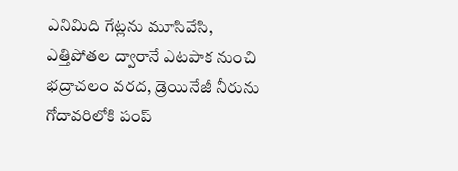ఎనిమిది గేట్లను మూసివేసి, ఎత్తిపోతల ద్వారానే ఎటపాక నుంచి భద్రాచలం వరద, డ్రెయినేజీ నీరును గోదావరిలోకి పంప్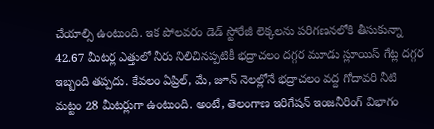చేయాల్సి ఉంటుంది. ఇక పోలవరం డెడ్ స్టోరేజీ లెక్కలను పరిగణనలోకి తీసుకున్నా 42.67 మీటర్ల ఎత్తులో నీరు నిలిచినప్పటికీ భద్రాచలం దగ్గర మూడు స్లూయిస్ గేట్ల దగ్గర ఇబ్బంది తప్పదు. కేవలం ఏప్రిల్, మే, జూన్ నెలల్లోనే భద్రాచలం వద్ద గోదావరి నీటి మట్టం 28 మీటర్లుగా ఉంటుంది. అంటే, తెలంగాణ ఇరిగేషన్ ఇంజనీరింగ్ విభాగం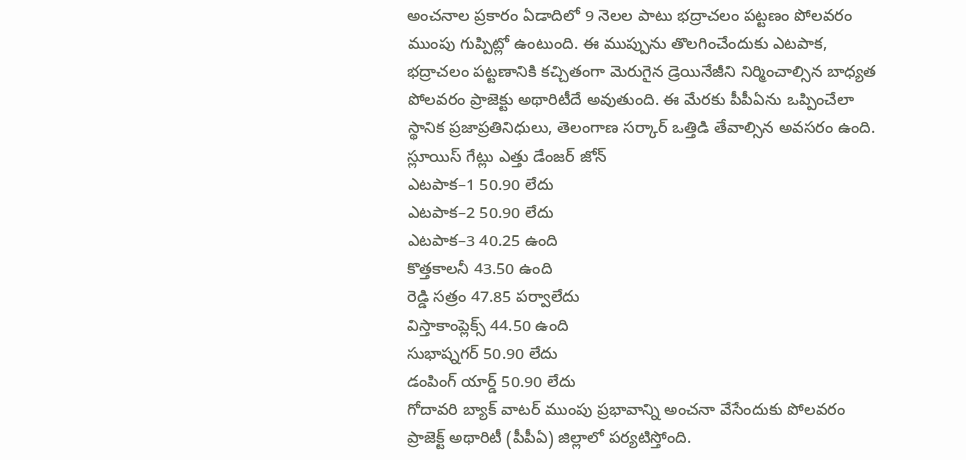అంచనాల ప్రకారం ఏడాదిలో 9 నెలల పాటు భద్రాచలం పట్టణం పోలవరం ముంపు గుప్పిట్లో ఉంటుంది. ఈ ముప్పును తొలగించేందుకు ఎటపాక, భద్రాచలం పట్టణానికి కచ్చితంగా మెరుగైన డ్రెయినేజీని నిర్మించాల్సిన బాధ్యత పోలవరం ప్రాజెక్టు అథారిటీదే అవుతుంది. ఈ మేరకు పీపీఏను ఒప్పించేలా స్థానిక ప్రజాప్రతినిధులు, తెలంగాణ సర్కార్ ఒత్తిడి తేవాల్సిన అవసరం ఉంది.
స్లూయిస్ గేట్లు ఎత్తు డేంజర్ జోన్
ఎటపాక–1 50.90 లేదు
ఎటపాక–2 50.90 లేదు
ఎటపాక–3 40.25 ఉంది
కొత్తకాలనీ 43.50 ఉంది
రెడ్డి సత్రం 47.85 పర్వాలేదు
విస్తాకాంప్లెక్స్ 44.50 ఉంది
సుభాష్నగర్ 50.90 లేదు
డంపింగ్ యార్డ్ 50.90 లేదు
గోదావరి బ్యాక్ వాటర్ ముంపు ప్రభావాన్ని అంచనా వేసేందుకు పోలవరం ప్రాజెక్ట్ అథారిటీ (పీపీఏ) జిల్లాలో పర్యటిస్తోంది.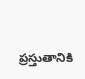ప్రస్తుతానికి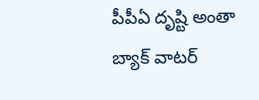పీపీఏ దృష్టి అంతా బ్యాక్ వాటర్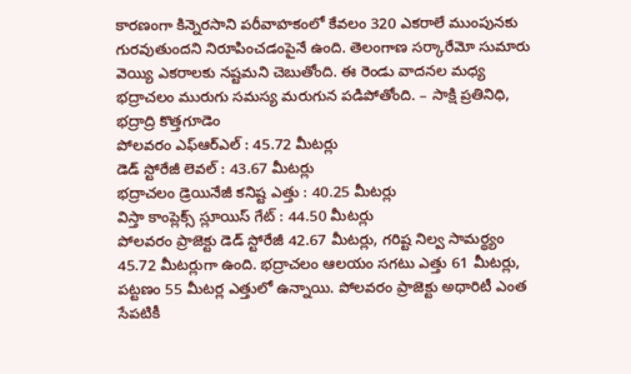కారణంగా కిన్నెరసాని పరీవాహకంలో కేవలం 320 ఎకరాలే ముంపునకు గురవుతుందని నిరూపించడంపైనే ఉంది. తెలంగాణ సర్కారేమో సుమారు వెయ్యి ఎకరాలకు నష్టమని చెబుతోంది. ఈ రెండు వాదనల మధ్య భద్రాచలం మురుగు సమస్య మరుగున పడిపోతోంది. – సాక్షి ప్రతినిధి, భద్రాద్రి కొత్తగూడెం
పోలవరం ఎఫ్ఆర్ఎల్ : 45.72 మీటర్లు
డెడ్ స్టోరేజీ లెవల్ : 43.67 మీటర్లు
భద్రాచలం డ్రెయినేజీ కనిష్ట ఎత్తు : 40.25 మీటర్లు
విస్తా కాంప్లెక్స్ స్లూయిస్ గేట్ : 44.50 మీటర్లు
పోలవరం ప్రాజెక్టు డెడ్ స్టోరేజీ 42.67 మీటర్లు, గరిష్ట నిల్వ సామర్థ్యం 45.72 మీటర్లుగా ఉంది. భద్రాచలం ఆలయం సగటు ఎత్తు 61 మీటర్లు, పట్టణం 55 మీటర్ల ఎత్తులో ఉన్నాయి. పోలవరం ప్రాజెక్టు అథారిటీ ఎంత సేపటికీ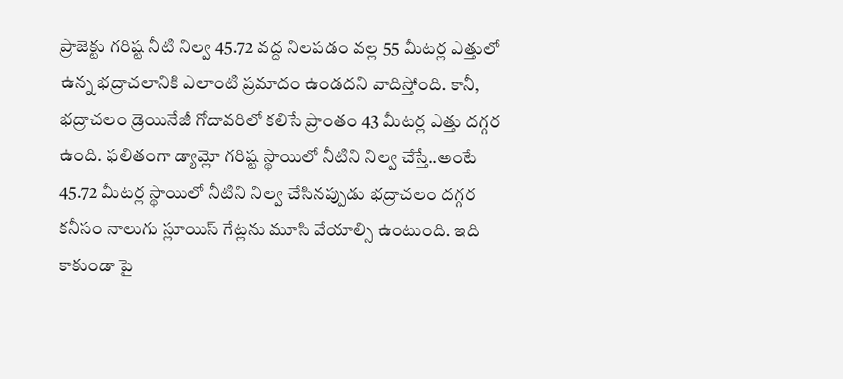ప్రాజెక్టు గరిష్ట నీటి నిల్వ 45.72 వద్ద నిలపడం వల్ల 55 మీటర్ల ఎత్తులో ఉన్న భద్రాచలానికి ఎలాంటి ప్రమాదం ఉండదని వాదిస్తోంది. కానీ, భద్రాచలం డ్రెయినేజీ గోదావరిలో కలిసే ప్రాంతం 43 మీటర్ల ఎత్తు దగ్గర ఉంది. ఫలితంగా డ్యామ్లో గరిష్ట స్థాయిలో నీటిని నిల్వ చేస్తే..అంటే 45.72 మీటర్ల స్థాయిలో నీటిని నిల్వ చేసినప్పుడు భద్రాచలం దగ్గర కనీసం నాలుగు స్లూయిస్ గేట్లను మూసి వేయాల్సి ఉంటుంది. ఇది కాకుండా పై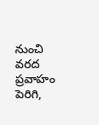నుంచి వరద ప్రవాహం పెరిగి,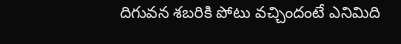దిగువన శబరికి పోటు వచ్చిందంటే ఎనిమిది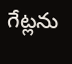గేట్లను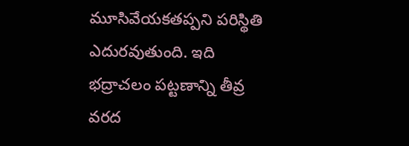మూసివేయకతప్పని పరిస్థితి ఎదురవుతుంది. ఇది భద్రాచలం పట్టణాన్ని తీవ్ర వరద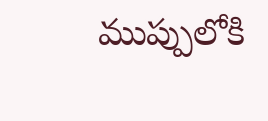ముప్పులోకి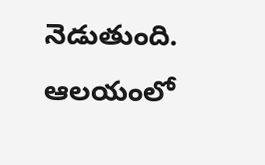నెడుతుంది. ఆలయంలో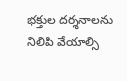భక్తుల దర్శనాలను నిలిపి వేయాల్సి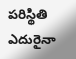పరిస్థితి ఎదురైనా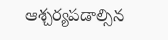ఆశ్చర్యపడాల్సిన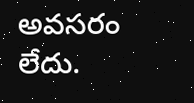అవసరం లేదు.